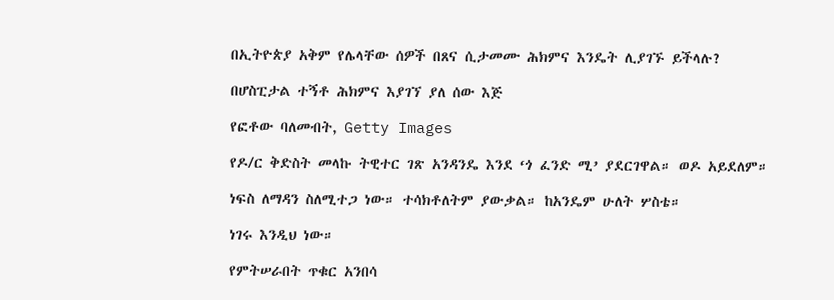በኢትዮጵያ አቅም የሌላቸው ሰዎች በጸና ሲታመሙ ሕክምና እንዴት ሊያገኙ ይችላሉ?

በሆስፒታል ተኝቶ ሕክምና እያገኘ ያለ ሰው እጅ

የፎቶው ባለመብት, Getty Images

የዶ/ር ቅድስት መላኩ ትዊተር ገጽ አንዳንዴ እንደ ‘ጎ ፈንድ ሚ’ ያደርገዋል። ወዶ አይደለም።

ነፍስ ለማዳን ስለሚተጋ ነው። ተሳክቶለትም ያውቃል። ከአንዴም ሁለት ሦስቴ።

ነገሩ እንዲህ ነው።

የምትሠራበት ጥቁር አንበሳ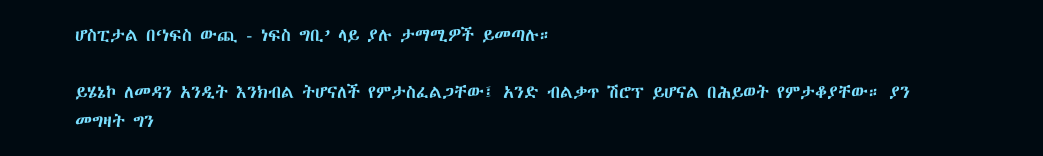ሆስፒታል በ‘ነፍስ ውጪ - ነፍስ ግቢ’ ላይ ያሉ ታማሚዎች ይመጣሉ።

ይሄኔኮ ለመዳን አንዲት እንክብል ትሆናለች የምታስፈልጋቸው፤ አንድ ብልቃጥ ሽሮፕ ይሆናል በሕይወት የምታቆያቸው። ያን መግዛት ግን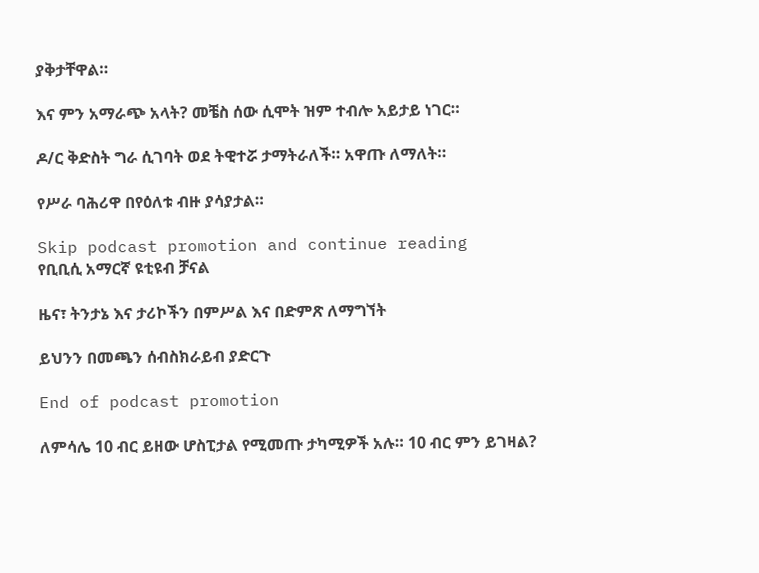ያቅታቸዋል።

እና ምን አማራጭ አላት? መቼስ ሰው ሲሞት ዝም ተብሎ አይታይ ነገር።

ዶ/ር ቅድስት ግራ ሲገባት ወደ ትዊተሯ ታማትራለች። አዋጡ ለማለት።

የሥራ ባሕሪዋ በየዕለቱ ብዙ ያሳያታል።

Skip podcast promotion and continue reading
የቢቢሲ አማርኛ ዩቲዩብ ቻናል

ዜና፣ ትንታኔ እና ታሪኮችን በምሥል እና በድምጽ ለማግኘት

ይህንን በመጫን ሰብስክራይብ ያድርጉ

End of podcast promotion

ለምሳሌ 10 ብር ይዘው ሆስፒታል የሚመጡ ታካሚዎች አሉ። 10 ብር ምን ይገዛል?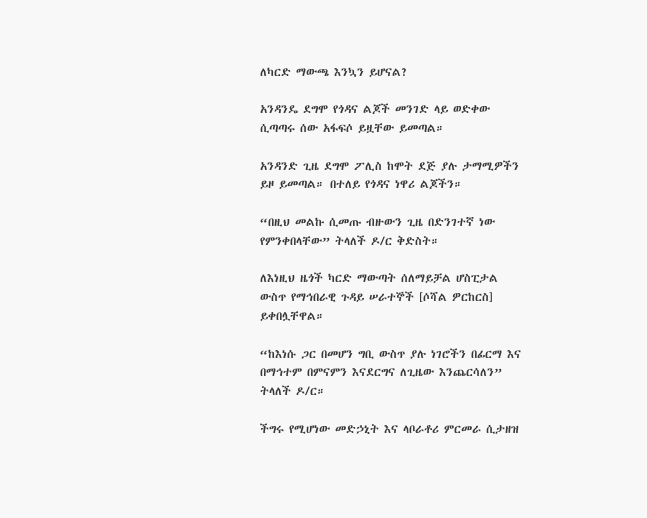ለካርድ ማውጫ እንኳን ይሆናል?

አንዳንዴ ደግሞ የጎዳና ልጆች መንገድ ላይ ወድቀው ሲጣጣሩ ሰው አፋፍሶ ይዟቸው ይመጣል።

አንዳንድ ጊዜ ደግሞ ፖሊስ ከሞት ደጅ ያሉ ታማሚዎችን ይዞ ይመጣል። በተለይ የጎዳና ነዋሪ ልጆችን።

“በዚህ መልኩ ሲመጡ ብዙውን ጊዜ በድንገተኛ ነው የምንቀበላቸው” ትላለች ዶ/ር ቅድስት።

ለእነዚህ ዜጎች ካርድ ማውጣት ሰለማይቻል ሆስፒታል ውስጥ የማኅበራዊ ጉዳይ ሠራተኞች [ሶሻል ዎርከርስ] ይቀበሏቸዋል።

“ከእነሱ ጋር በመሆን ግቢ ውስጥ ያሉ ነገሮችን በፊርማ እና በማኅተም በምናምን እናደርግና ለጊዜው እንጨርሳለን” ትላለች ዶ/ር።

ችግሩ የሚሆነው መድኃኒት እና ላቦራቶሪ ምርመራ ሲታዘዝ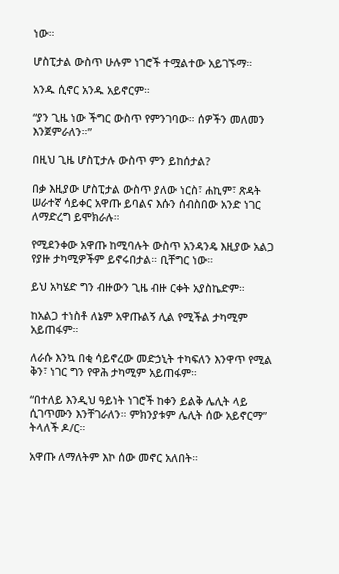ነው።

ሆስፒታል ውስጥ ሁሉም ነገሮች ተሟልተው አይገኙማ።

አንዱ ሲኖር አንዱ አይኖርም።

“ያን ጊዜ ነው ችግር ውስጥ የምንገባው። ሰዎችን መለመን እንጀምራለን።”

በዚህ ጊዜ ሆስፒታሉ ውስጥ ምን ይከሰታል?

በቃ እዚያው ሆስፒታል ውስጥ ያለው ነርስ፣ ሐኪም፣ ጽዳት ሠራተኛ ሳይቀር አዋጡ ይባልና እሱን ሰብስበው አንድ ነገር ለማድረግ ይሞክራሉ።

የሚደንቀው አዋጡ ከሚባሉት ውስጥ አንዳንዴ እዚያው አልጋ የያዙ ታካሚዎችም ይኖሩበታል። ቢቸግር ነው።

ይህ አካሄድ ግን ብዙውን ጊዜ ብዙ ርቀት አያስኬድም።

ከአልጋ ተነስቶ ለኔም አዋጡልኝ ሊል የሚችል ታካሚም አይጠፋም።

ለራሱ እንኳ በቂ ሳይኖረው መድኃኒት ተካፍለን እንዋጥ የሚል ቅን፣ ነገር ግን የዋሕ ታካሚም አይጠፋም።

“በተለይ እንዲህ ዓይነት ነገሮች ከቀን ይልቅ ሌሊት ላይ ሲገጥሙን እንቸገራለን። ምክንያቱም ሌሊት ሰው አይኖርማ” ትላለች ዶ/ር።

አዋጡ ለማለትም እኮ ሰው መኖር አለበት።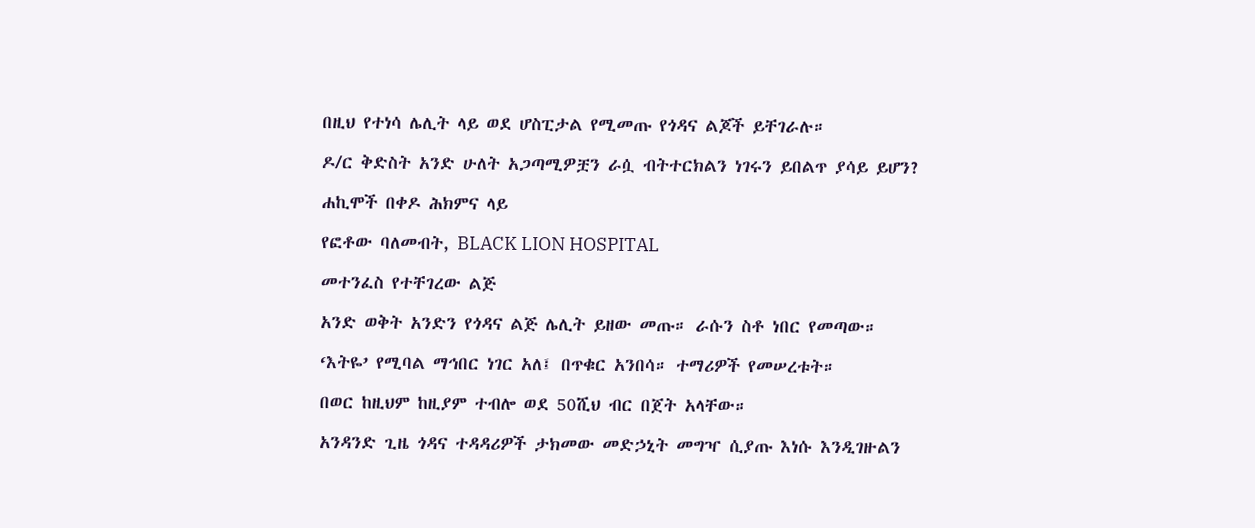በዚህ የተነሳ ሌሊት ላይ ወደ ሆስፒታል የሚመጡ የጎዳና ልጆች ይቸገራሉ።

ዶ/ር ቅድስት አንድ ሁለት አጋጣሚዎቿን ራሷ ብትተርክልን ነገሩን ይበልጥ ያሳይ ይሆን?

ሐኪሞች በቀዶ ሕክምና ላይ

የፎቶው ባለመብት, BLACK LION HOSPITAL

መተንፈስ የተቸገረው ልጅ

አንድ ወቅት አንድን የጎዳና ልጅ ሌሊት ይዘው መጡ። ራሱን ስቶ ነበር የመጣው።

‘እትዬ’ የሚባል ማኅበር ነገር አለ፤ በጥቁር አንበሳ። ተማሪዎች የመሠረቱት።

በወር ከዚህም ከዚያም ተብሎ ወደ 50ሺህ ብር በጀት አላቸው።

አንዳንድ ጊዜ ጎዳና ተዳዳሪዎች ታክመው መድኃኒት መግዣ ሲያጡ እነሱ እንዲገዙልን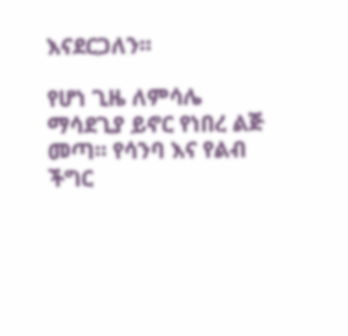እናደርጋለን።

የሆነ ጊዜ ለምሳሌ ማሳደጊያ ይኖር የነበረ ልጅ መጣ። የሳንባ እና የልብ ችግር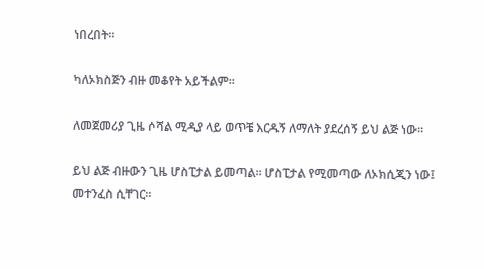ነበረበት።

ካለኦክስጅን ብዙ መቆየት አይችልም።

ለመጀመሪያ ጊዜ ሶሻል ሚዲያ ላይ ወጥቼ እርዱኝ ለማለት ያደረሰኝ ይህ ልጅ ነው።

ይህ ልጅ ብዙውን ጊዜ ሆስፒታል ይመጣል። ሆስፒታል የሚመጣው ለኦክሲጂን ነው፤ መተንፈስ ሲቸገር።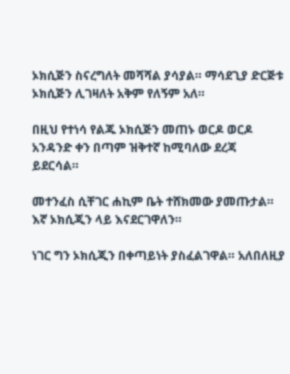ኦክሲጅን ስናረግለት መሻሻል ያሳያል። ማሳደጊያ ድርጅቱ ኦክሲጅን ሊገዛለት አቅም የለኝም አለ።

በዚህ የተነሳ የልጁ ኦክሲጅን መጠኑ ወርዶ ወርዶ አንዳንድ ቀን በጣም ዝቅተኛ ከሚባለው ደረጃ ይደርሳል።

መተንፈስ ሲቸገር ሐኪም ቤት ተሸክመው ያመጡታል። እኛ ኦክሲጂን ላይ እናደርገዋለን።

ነገር ግን ኦክሲጂን በቀጣይነት ያስፈልገዋል። አለበለዚያ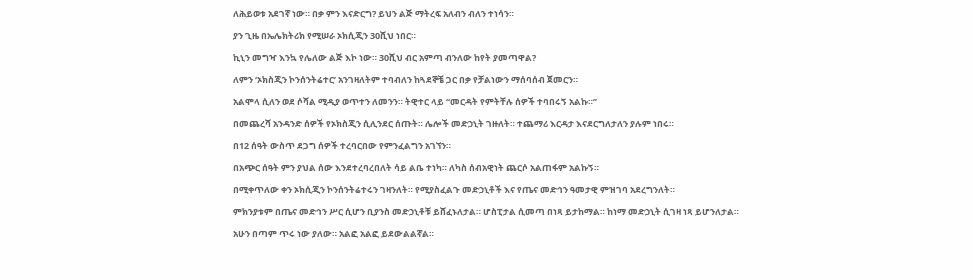ለሕይወቱ አደገኛ ነው። በቃ ምን እናድርግ? ይህን ልጅ ማትረፍ አለብን ብለን ተነሳን።

ያን ጊዜ በኤሌክትሪክ የሚሠራ ኦክሲጂን 30ሺህ ነበር።

ኪኒን መግዣ እንኳ የሌለው ልጅ እኮ ነው። 30ሺህ ብር አምጣ ብንለው ከየት ያመጣዋል?

ለምን ‘ኦክስጂን ኮንሰንትሬተር’ አንገዛለትም ተባብለን ከጓደኞቼ ጋር በቃ የቻልነውን ማሰባሰብ ጀመርን።

አልሞላ ሲለን ወደ ሶሻል ሚዲያ ወጥተን ለመንን። ትዊተር ላይ “መርዳት የምትቸሉ ሰዎች ተባበሩኝ አልኩ።”

በመጨረሻ አንዳንድ ሰዎች የኦክስጂን ሲሊንደር ሰጡት። ሌሎች መድኃኒት ገዙለት። ተጨማሪ እርዳታ እናደርግለታለን ያሉም ነበሩ።

በ12 ሰዓት ውስጥ ደጋግ ሰዎች ተረባርበው የምንፈልግን አገኘን።

በአጭር ሰዓት ምን ያህል ሰው እንደተረባረበለት ሳይ ልቤ ተነካ። ለካስ ሰብአዊነት ጨርሶ አልጠፋም አልኩኝ።

በሚቀጥለው ቀን ኦክሲጂን ኮንሰንትሬተሩን ገዛንለት። የሚያስፈልጉ መድኃኒቶች እና የጤና መድኅን ዓመታዊ ምዝገባ አደረግንለት።

ምክንያቱም በጤና መድኅን ሥር ሲሆን ቢያንስ መድኃኒቶቹ ይሸፈኑለታል። ሆስፒታል ሲመጣ በነጻ ይታከማል። ከነማ መድኃኒት ሲገዛ ነጻ ይሆንለታል።

አሁን በጣም ጥሩ ነው ያለው። አልፎ አልፎ ይደውልልኛል።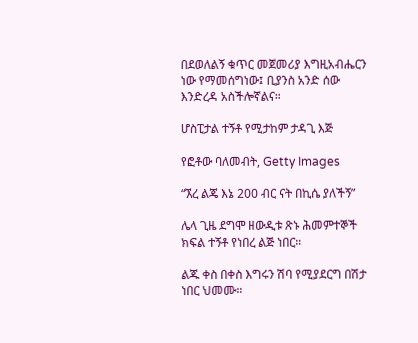በደወለልኝ ቁጥር መጀመሪያ እግዚአብሔርን ነው የማመሰግነው፤ ቢያንስ አንድ ሰው እንድረዳ አስችሎኛልና።

ሆስፒታል ተኝቶ የሚታከም ታዳጊ እጅ

የፎቶው ባለመብት, Getty Images

“ኧረ ልጄ እኔ 200 ብር ናት በኪሴ ያለችኝ”

ሌላ ጊዜ ደግሞ ዘውዲቱ ጽኑ ሕመምተኞች ክፍል ተኝቶ የነበረ ልጅ ነበር።

ልጁ ቀስ በቀስ እግሩን ሽባ የሚያደርግ በሽታ ነበር ህመሙ።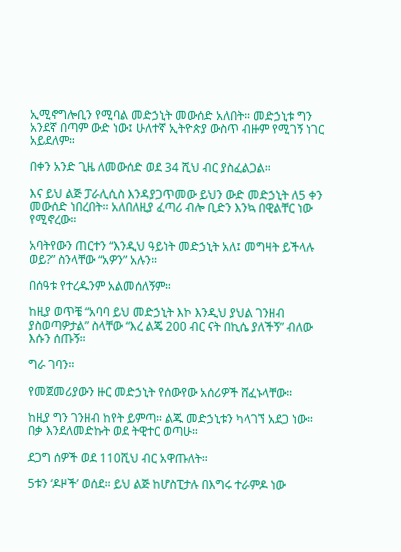ኢሚኖግሎቢን የሚባል መድኃኒት መውሰድ አለበት። መድኃኒቱ ግን አንደኛ በጣም ውድ ነው፤ ሁለተኛ ኢትዮጵያ ውስጥ ብዙም የሚገኝ ነገር አይደለም።

በቀን አንድ ጊዜ ለመውሰድ ወደ 34 ሺህ ብር ያስፈልጋል።

እና ይህ ልጅ ፓራሊሲስ እንዳያጋጥመው ይህን ውድ መድኃኒት ለ5 ቀን መውሰድ ነበረበት። አለበለዚያ ፈጣሪ ብሎ ቢድን እንኳ በዊልቸር ነው የሚኖረው።

አባትየውን ጠርተን “እንዲህ ዓይነት መድኃኒት አለ፤ መግዛት ይችላሉ ወይ?” ስንላቸው “አዎን” አሉን።

በሰዓቱ የተረዱንም አልመሰለኝም።

ከዚያ ወጥቼ “አባባ ይህ መድኃኒት እኮ እንዲህ ያህል ገንዘብ ያስወጣዎታል” ስላቸው “እረ ልጄ 200 ብር ናት በኪሴ ያለችኝ” ብለው እሱን ሰጡኝ።

ግራ ገባን።

የመጀመሪያውን ዙር መድኃኒት የሰውየው አሰሪዎች ሸፈኑላቸው።

ከዚያ ግን ገንዘብ ከየት ይምጣ። ልጁ መድኃኒቱን ካላገኘ አደጋ ነው። በቃ እንደለመድኩት ወደ ትዊተር ወጣሁ።

ደጋግ ሰዎች ወደ 110ሺህ ብር አዋጡለት።

5ቱን ‘ዶዞች’ ወሰደ። ይህ ልጅ ከሆስፒታሉ በእግሩ ተራምዶ ነው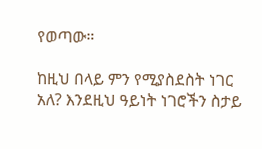የወጣው።

ከዚህ በላይ ምን የሚያስደስት ነገር አለ? እንደዚህ ዓይነት ነገሮችን ስታይ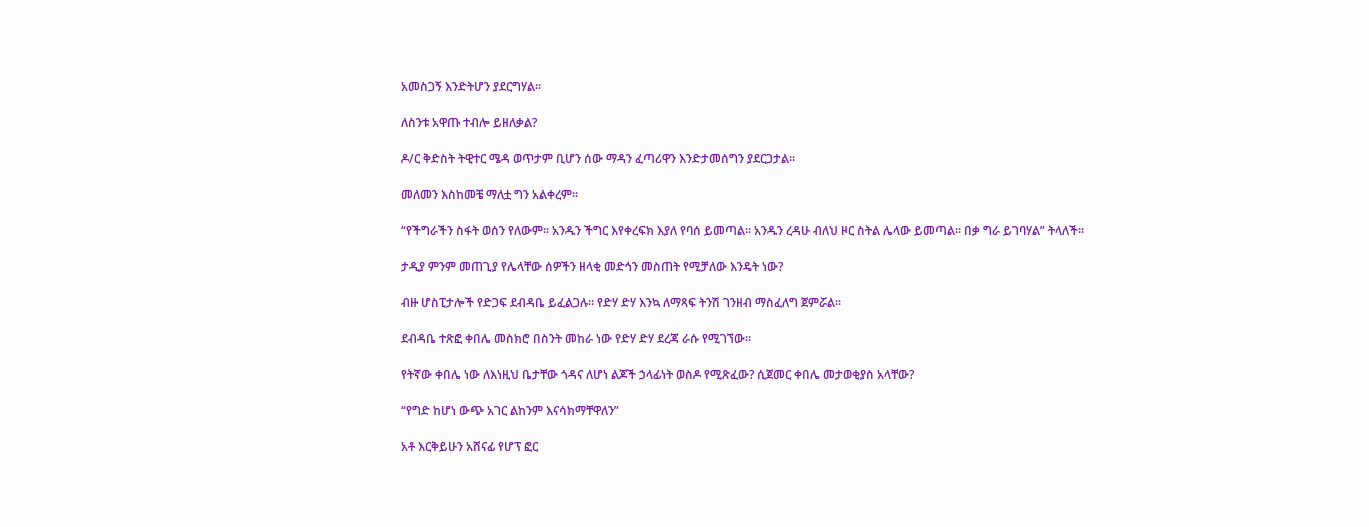አመስጋኝ እንድትሆን ያደርግሃል።

ለስንቱ አዋጡ ተብሎ ይዘለቃል?

ዶ/ር ቅድስት ትዊተር ሜዳ ወጥታም ቢሆን ሰው ማዳን ፈጣሪዋን እንድታመሰግን ያደርጋታል።

መለመን እስከመቼ ማለቷ ግን አልቀረም።

“የችግራችን ስፋት ወሰን የለውም። አንዱን ችግር እየቀረፍክ እያለ የባሰ ይመጣል። አንዱን ረዳሁ ብለህ ዞር ስትል ሌላው ይመጣል። በቃ ግራ ይገባሃል” ትላለች።

ታዲያ ምንም መጠጊያ የሌላቸው ሰዎችን ዘላቂ መድኅን መስጠት የሚቻለው እንዴት ነው?

ብዙ ሆስፒታሎች የድጋፍ ደብዳቤ ይፈልጋሉ። የድሃ ድሃ እንኳ ለማጻፍ ትንሽ ገንዘብ ማስፈለግ ጀምሯል።

ደብዳቤ ተጽፎ ቀበሌ መስክሮ በስንት መከራ ነው የድሃ ድሃ ደረጃ ራሱ የሚገኘው።

የትኛው ቀበሌ ነው ለእነዚህ ቤታቸው ጎዳና ለሆነ ልጆች ኃላፊነት ወስዶ የሚጽፈው? ሲጀመር ቀበሌ መታወቂያስ አላቸው?

“የግድ ከሆነ ውጭ አገር ልከንም እናሳክማቸዋለን”

አቶ እርቅይሁን አሸናፊ የሆፕ ፎር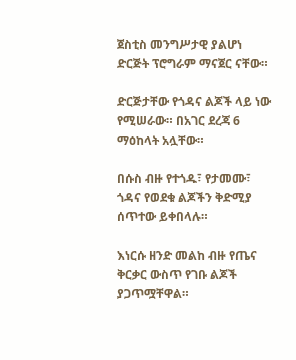ጀስቲስ መንግሥታዊ ያልሆነ ድርጅት ፕሮግራም ማናጀር ናቸው።

ድርጅታቸው የጎዳና ልጆች ላይ ነው የሚሠራው። በአገር ደረጃ 6 ማዕከላት አሏቸው።

በሱስ ብዙ የተጎዱ፣ የታመሙ፣ ጎዳና የወደቁ ልጆችን ቅድሚያ ሰጥተው ይቀበላሉ።

እነርሱ ዘንድ መልከ ብዙ የጤና ቅርቃር ውስጥ የገቡ ልጆች ያጋጥሟቸዋል።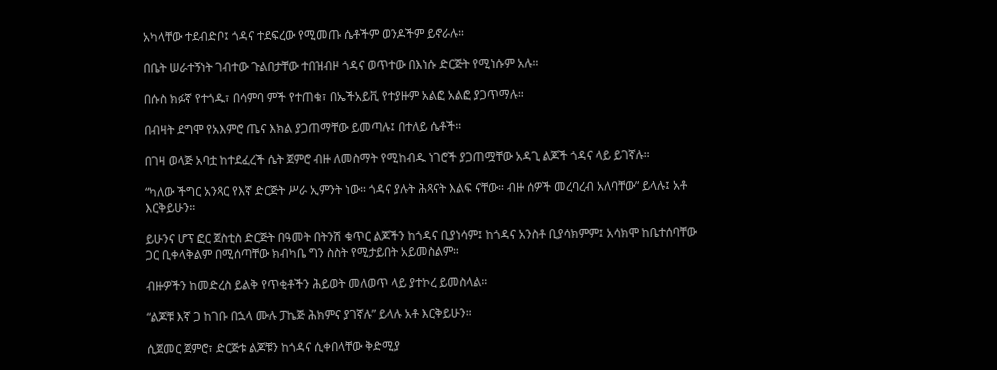አካላቸው ተደብድቦ፤ ጎዳና ተደፍረው የሚመጡ ሴቶችም ወንዶችም ይኖራሉ።

በቤት ሠራተኝነት ገብተው ጉልበታቸው ተበዝብዞ ጎዳና ወጥተው በእነሱ ድርጅት የሚነሱም አሉ።

በሱስ ክፉኛ የተጎዱ፣ በሳምባ ምች የተጠቁ፣ በኤችአይቪ የተያዙም አልፎ አልፎ ያጋጥማሉ።

በብዛት ደግሞ የአእምሮ ጤና እክል ያጋጠማቸው ይመጣሉ፤ በተለይ ሴቶች።

በገዛ ወላጅ አባቷ ከተደፈረች ሴት ጀምሮ ብዙ ለመስማት የሚከብዱ ነገሮች ያጋጠሟቸው አዳጊ ልጆች ጎዳና ላይ ይገኛሉ።

“ካለው ችግር አንጻር የእኛ ድርጅት ሥራ ኢምንት ነው። ጎዳና ያሉት ሕጻናት እልፍ ናቸው። ብዙ ሰዎች መረባረብ አለባቸው” ይላሉ፤ አቶ እርቅይሁን።

ይሁንና ሆፕ ፎር ጀስቲስ ድርጅት በዓመት በትንሽ ቁጥር ልጆችን ከጎዳና ቢያነሳም፤ ከጎዳና አንስቶ ቢያሳክምም፤ አሳክሞ ከቤተሰባቸው ጋር ቢቀላቅልም በሚሰጣቸው ክብካቤ ግን ስስት የሚታይበት አይመስልም።

ብዙዎችን ከመድረስ ይልቅ የጥቂቶችን ሕይወት መለወጥ ላይ ያተኮረ ይመስላል።

“ልጆቹ እኛ ጋ ከገቡ በኋላ ሙሉ ፓኬጅ ሕክምና ያገኛሉ” ይላሉ አቶ እርቅይሁን።

ሲጀመር ጀምሮ፣ ድርጅቱ ልጆቹን ከጎዳና ሲቀበላቸው ቅድሚያ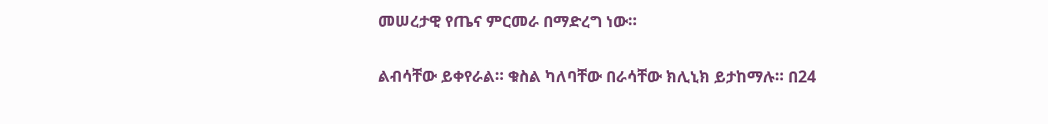መሠረታዊ የጤና ምርመራ በማድረግ ነው።

ልብሳቸው ይቀየራል። ቁስል ካለባቸው በራሳቸው ክሊኒክ ይታከማሉ። በ24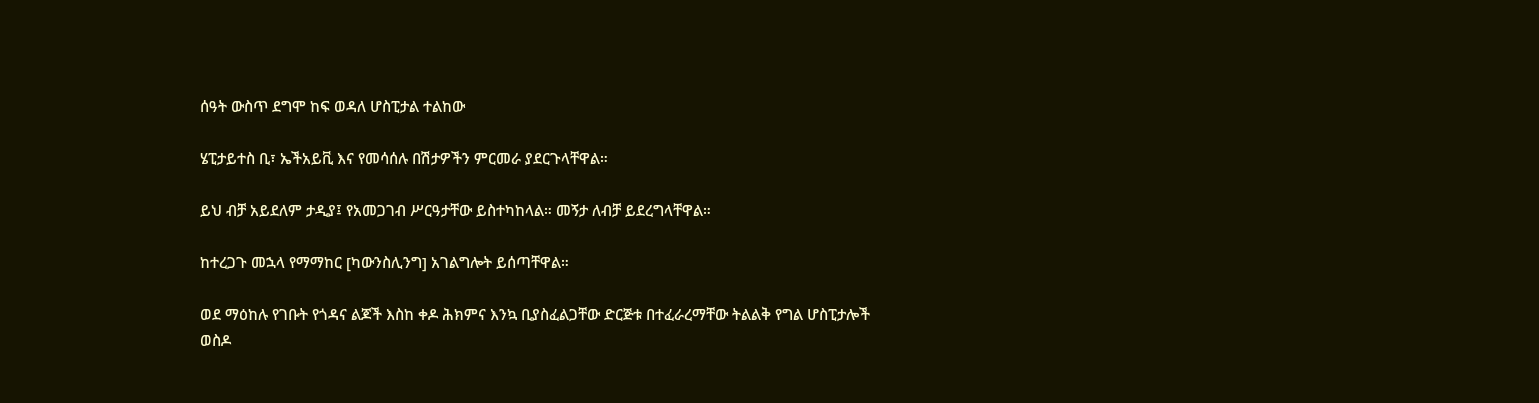ሰዓት ውስጥ ደግሞ ከፍ ወዳለ ሆስፒታል ተልከው

ሄፒታይተስ ቢ፣ ኤችአይቪ እና የመሳሰሉ በሽታዎችን ምርመራ ያደርጉላቸዋል።

ይህ ብቻ አይደለም ታዲያ፤ የአመጋገብ ሥርዓታቸው ይስተካከላል። መኝታ ለብቻ ይደረግላቸዋል።

ከተረጋጉ መኋላ የማማከር [ካውንስሊንግ] አገልግሎት ይሰጣቸዋል።

ወደ ማዕከሉ የገቡት የጎዳና ልጆች እስከ ቀዶ ሕክምና እንኳ ቢያስፈልጋቸው ድርጅቱ በተፈራረማቸው ትልልቅ የግል ሆስፒታሎች ወስዶ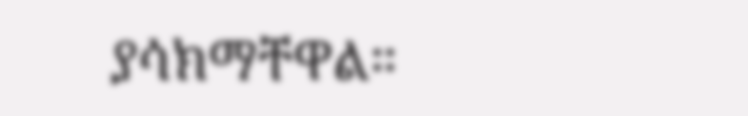ያሳክማቸዋል።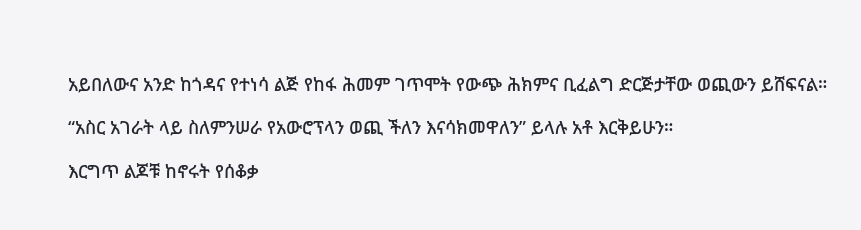አይበለውና አንድ ከጎዳና የተነሳ ልጅ የከፋ ሕመም ገጥሞት የውጭ ሕክምና ቢፈልግ ድርጅታቸው ወጪውን ይሸፍናል።

“አስር አገራት ላይ ስለምንሠራ የአውሮፕላን ወጪ ችለን እናሳክመዋለን” ይላሉ አቶ እርቅይሁን።

እርግጥ ልጆቹ ከኖሩት የሰቆቃ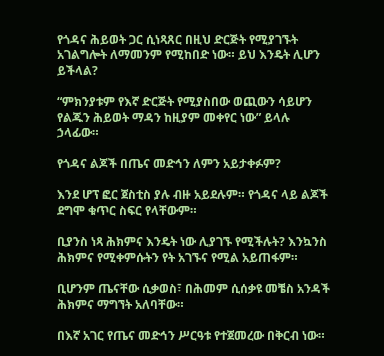የጎዳና ሕይወት ጋር ሲነጻጸር በዚህ ድርጅት የሚያገኙት አገልግሎት ለማመንም የሚከበድ ነው። ይህ እንዴት ሊሆን ይችላል?

“ምክንያቱም የእኛ ድርጅት የሚያስበው ወጪውን ሳይሆን የልጁን ሕይወት ማዳን ከዚያም መቀየር ነው” ይላሉ ኃላፊው።

የጎዳና ልጆች በጤና መድኅን ለምን አይታቀፉም?

እንደ ሆፕ ፎር ጀስቲስ ያሉ ብዙ አይደሉም። የጎዳና ላይ ልጆች ደግሞ ቁጥር ስፍር የላቸውም።

ቢያንስ ነጻ ሕክምና እንዴት ነው ሊያገኙ የሚችሉት? እንኳንስ ሕክምና የሚቀምሱትን የት አገኙና የሚል አይጠፋም።

ቢሆንም ጤናቸው ሲቃወስ፣ በሕመም ሲሰቃዩ መቼስ አንዳች ሕክምና ማግኘት አለባቸው።

በእኛ አገር የጤና መድኅን ሥርዓቱ የተጀመረው በቅርብ ነው።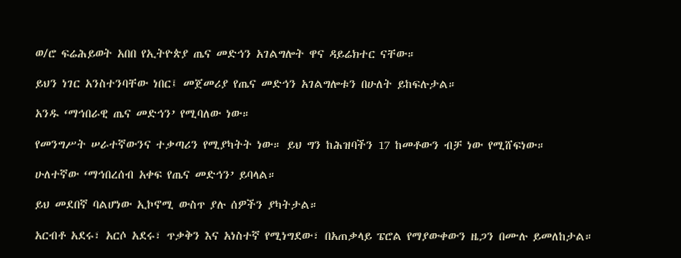ወ/ሮ ፍሬሕይወት አበበ የኢትዮጵያ ጤና መድኅን አገልግሎት ዋና ዳይሬክተር ናቸው።

ይህን ነገር አንስተንባቸው ነበር፤ መጀመሪያ የጤና መድኅን አገልግሎቱን በሁለት ይከፍሉታል።

አንዱ ‘ማኅበራዊ ጤና መድኅን’ የሚባለው ነው።

የመንግሥት ሠራተኛውንና ተቃጣሪን የሚያካትት ነው። ይህ ግን ከሕዝባችን 17 ከመቶውን ብቻ ነው የሚሸፍነው።

ሁለተኛው ‘ማኅበረሰብ አቀፍ የጤና መድኅን’ ይባላል።

ይህ መደበኛ ባልሆነው ኢኮኖሚ ውስጥ ያሉ ሰዎችን ያካትታል።

አርብቶ አደሩ፣ አርሶ አደሩ፣ ጥቃቅን እና አነስተኛ የሚነግደው፣ በአጠቃላይ ፔሮል የማያውቀውን ዜጋን በሙሉ ይመለከታል።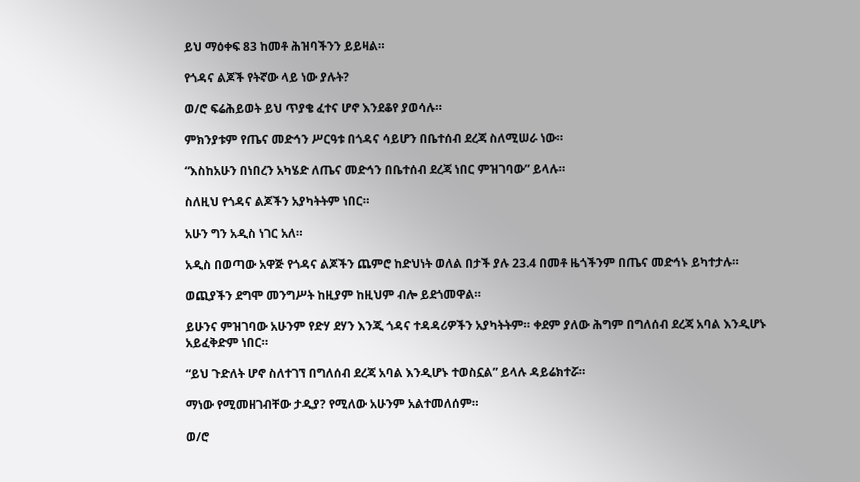ይህ ማዕቀፍ 83 ከመቶ ሕዝባችንን ይይዛል።

የጎዳና ልጆች የትኛው ላይ ነው ያሉት?

ወ/ሮ ፍሬሕይወት ይህ ጥያቄ ፈተና ሆኖ እንደቆየ ያወሳሉ።

ምክንያቱም የጤና መድኅን ሥርዓቱ በጎዳና ሳይሆን በቤተሰብ ደረጃ ስለሚሠራ ነው።

“እስከአሁን በነበረን አካሄድ ለጤና መድኅን በቤተሰብ ደረጃ ነበር ምዝገባው” ይላሉ።

ስለዚህ የጎዳና ልጆችን አያካትትም ነበር።

አሁን ግን አዲስ ነገር አለ።

አዲስ በወጣው አዋጅ የጎዳና ልጆችን ጨምሮ ከድህነት ወለል በታች ያሉ 23.4 በመቶ ዜጎችንም በጤና መድኅኑ ይካተታሉ።

ወጪያችን ደግሞ መንግሥት ከዚያም ከዚህም ብሎ ይደጎመዋል።

ይሁንና ምዝገባው አሁንም የድሃ ደሃን እንጂ ጎዳና ተዳዳሪዎችን አያካትትም። ቀደም ያለው ሕግም በግለሰብ ደረጃ አባል እንዲሆኑ አይፈቅድም ነበር።

“ይህ ጉድለት ሆኖ ስለተገኘ በግለሰብ ደረጃ አባል እንዲሆኑ ተወስኗል” ይላሉ ዳይሬክተሯ።

ማነው የሚመዘገብቸው ታዲያ? የሚለው አሁንም አልተመለሰም።

ወ/ሮ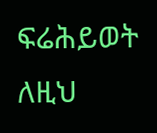ፍሬሕይወት ለዚህ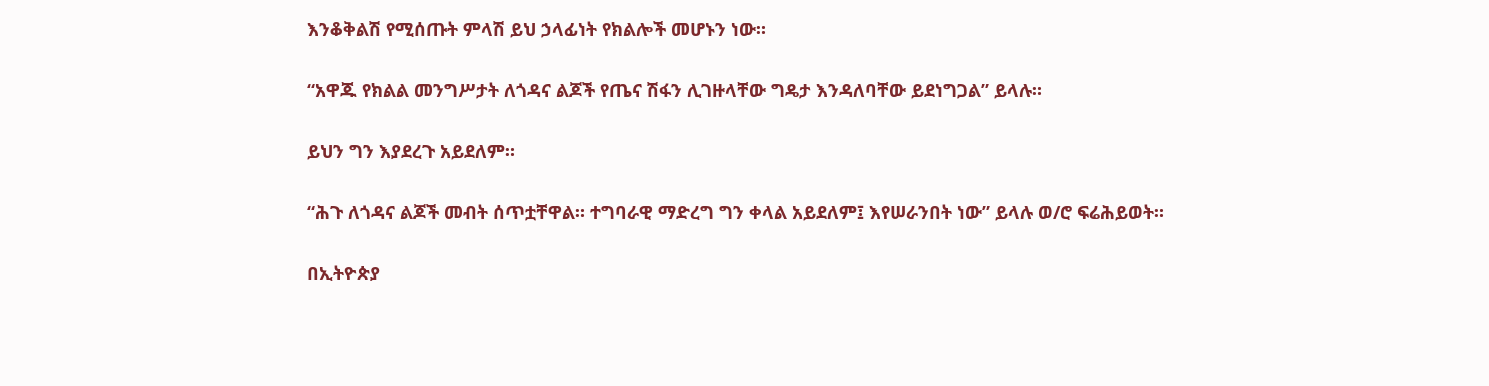እንቆቅልሽ የሚሰጡት ምላሽ ይህ ኃላፊነት የክልሎች መሆኑን ነው።

“አዋጁ የክልል መንግሥታት ለጎዳና ልጆች የጤና ሽፋን ሊገዙላቸው ግዴታ እንዳለባቸው ይደነግጋል” ይላሉ።

ይህን ግን እያደረጉ አይደለም።

“ሕጉ ለጎዳና ልጆች መብት ሰጥቷቸዋል። ተግባራዊ ማድረግ ግን ቀላል አይደለም፤ እየሠራንበት ነው” ይላሉ ወ/ሮ ፍሬሕይወት።

በኢትዮጵያ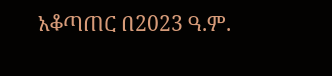አቆጣጠር በ2023 ዓ.ም.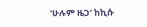‘ሁሉም ዜጋ’ ከኪሱ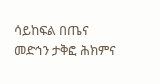ሳይከፍል በጤና መድኅን ታቅፎ ሕክምና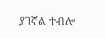ያገኛል ተብሎ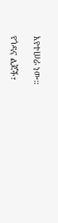እየተሠራ ነው።

የጎዳና ልጆች፣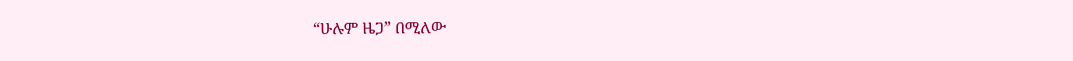“ሁሉም ዜጋ” በሚለው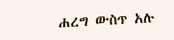ሐረግ ውስጥ አሉ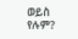ወይስ የሉም?